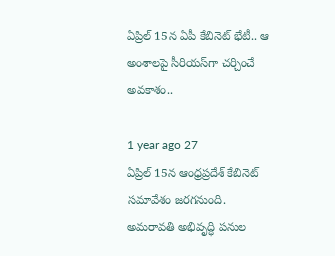ఏప్రిల్ 15న ఏపీ కేబినెట్ భేటీ.. ఆ అంశాలపై సీరియస్‌గా చర్చించే అవకాశం..

1 year ago 27
ఏప్రిల్ 15న ఆంధ్రప్రదేశ్ కేబినెట్ సమావేశం జరగనుంది. అమరావతి అభివృద్ధి పనుల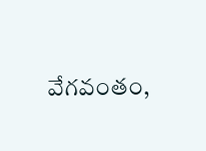వేగవంతం,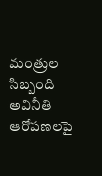మంత్రుల సిబ్బంది అవినీతి ఆరోపణలపై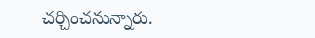చర్చించనున్నారు.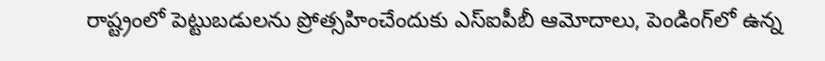రాష్ట్రంలో పెట్టుబడులను ప్రోత్సహించేందుకు ఎస్‌ఐపీబీ ఆమోదాలు, పెండింగ్‌లో ఉన్న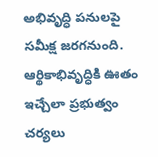అభివృద్ధి పనులపై సమీక్ష జరగనుంది. ఆర్థికాభివృద్ధికి ఊతం ఇచ్చేలా ప్రభుత్వం చర్యలు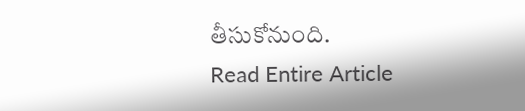తీసుకోనుంది.
Read Entire Article